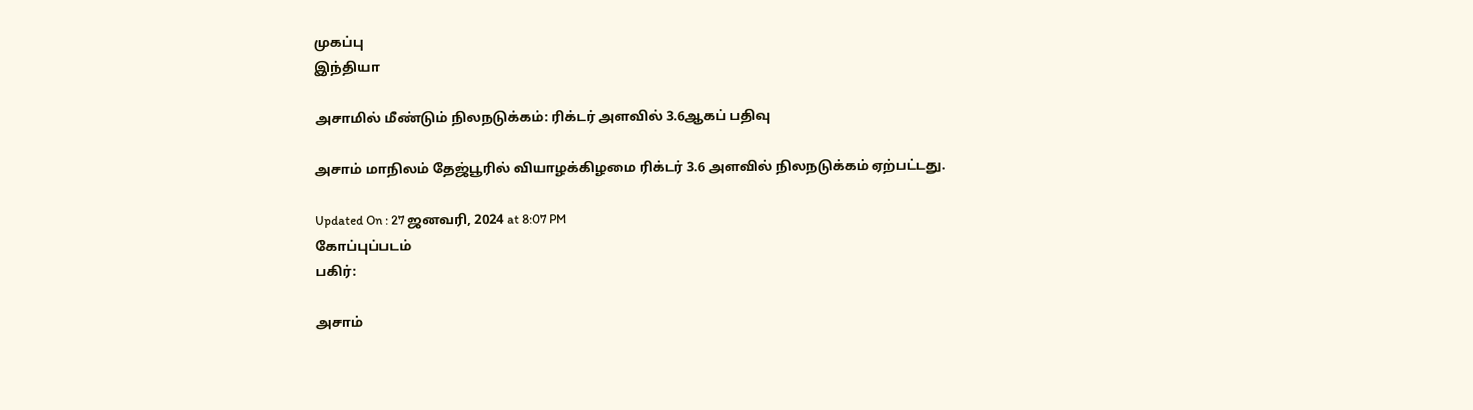முகப்பு
இந்தியா

அசாமில் மீண்டும் நிலநடுக்கம்: ரிக்டர் அளவில் 3.6ஆகப் பதிவு

அசாம் மாநிலம் தேஜ்பூரில் வியாழக்கிழமை ரிக்டர் 3.6 அளவில் நிலநடுக்கம் ஏற்பட்டது.

Updated On : 27 ஜனவரி, 2024 at 8:07 PM
கோப்புப்படம்
பகிர்:

அசாம்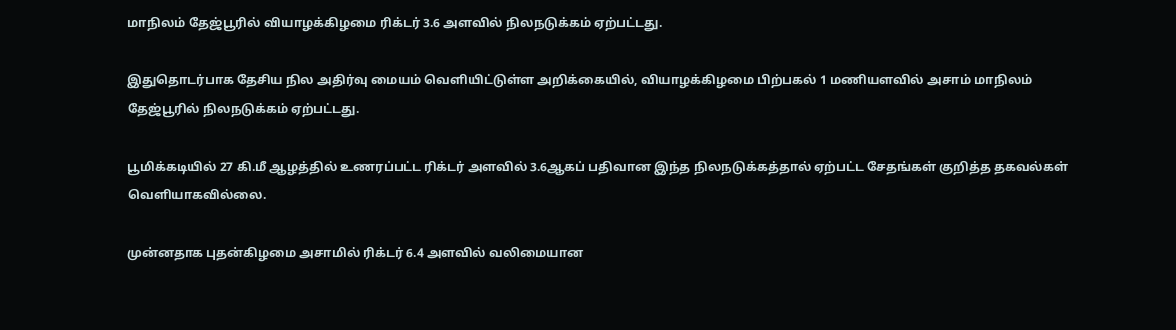மாநிலம் தேஜ்பூரில் வியாழக்கிழமை ரிக்டர் 3.6 அளவில் நிலநடுக்கம் ஏற்பட்டது.

இதுதொடர்பாக தேசிய நில அதிர்வு மையம் வெளியிட்டுள்ள அறிக்கையில், வியாழக்கிழமை பிற்பகல் 1 மணியளவில் அசாம் மாநிலம் தேஜ்பூரில் நிலநடுக்கம் ஏற்பட்டது.

பூமிக்கடியில் 27 கி.மீ ஆழத்தில் உணரப்பட்ட ரிக்டர் அளவில் 3.6ஆகப் பதிவான இந்த நிலநடுக்கத்தால் ஏற்பட்ட சேதங்கள் குறித்த தகவல்கள் வெளியாகவில்லை.

முன்னதாக புதன்கிழமை அசாமில் ரிக்டர் 6.4 அளவில் வலிமையான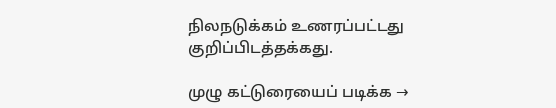நிலநடுக்கம் உணரப்பட்டது குறிப்பிடத்தக்கது.

முழு கட்டுரையைப் படிக்க →